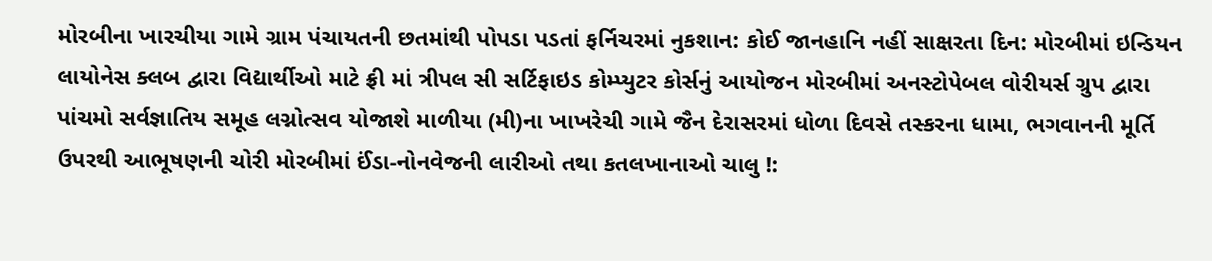મોરબીના ખારચીયા ગામે ગ્રામ પંચાયતની છતમાંથી પોપડા પડતાં ફર્નિચરમાં નુકશાન: કોઈ જાનહાનિ નહીં સાક્ષરતા દિન: મોરબીમાં ઇન્ડિયન લાયોનેસ ક્લબ દ્વારા વિદ્યાર્થીઓ માટે ફ્રી માં ત્રીપલ સી સર્ટિફાઇડ કોમ્પ્યુટર કોર્સનું આયોજન મોરબીમાં અનસ્ટોપેબલ વોરીયર્સ ગ્રુપ દ્વારા પાંચમો સર્વજ્ઞાતિય સમૂહ લગ્નોત્સવ યોજાશે માળીયા (મી)ના ખાખરેચી ગામે જૈન દેરાસરમાં ધોળા દિવસે તસ્કરના ધામા, ભગવાનની મૂર્તિ ઉપરથી આભૂષણની ચોરી મોરબીમાં ઈંડા-નોનવેજની લારીઓ તથા કતલખાનાઓ ચાલુ !: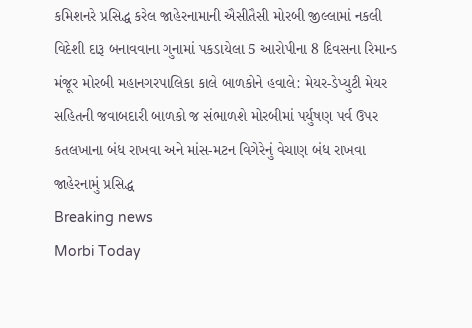કમિશનરે પ્રસિદ્ધ કરેલ જાહેરનામાની ઐસીતૈસી મોરબી જીલ્લામાં નકલી વિદેશી દારૂ બનાવવાના ગુનામાં પકડાયેલા 5 આરોપીના 8 દિવસના રિમાન્ડ મંજૂર મોરબી મહાનગરપાલિકા કાલે બાળકોને હવાલે: મેયર-ડેપ્યુટી મેયર સહિતની જવાબદારી બાળકો જ સંભાળશે મોરબીમાં પર્યુષણ પર્વ ઉપર કતલખાના બંધ રાખવા અને માંસ-મટન વિગેરેનું વેચાણ બંધ રાખવા જાહેરનામું પ્રસિદ્ધ
Breaking news
Morbi Today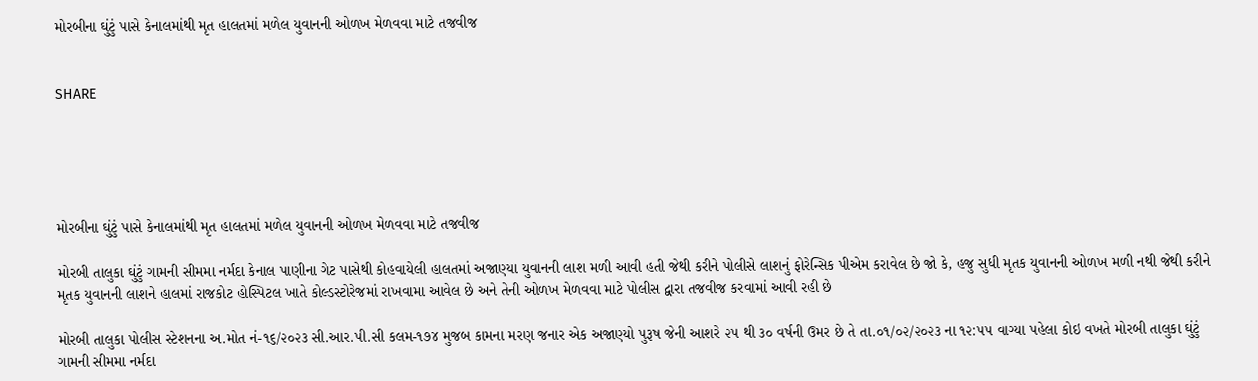મોરબીના ઘુંટું પાસે કેનાલમાંથી મૃત હાલતમાં મળેલ યુવાનની ઓળખ મેળવવા માટે તજવીજ


SHARE





મોરબીના ઘુંટું પાસે કેનાલમાંથી મૃત હાલતમાં મળેલ યુવાનની ઓળખ મેળવવા માટે તજવીજ

મોરબી તાલુકા ઘુંટું ગામની સીમમા નર્મદા કેનાલ પાણીના ગેટ પાસેથી કોહવાયેલી હાલતમાં અજાણ્યા યુવાનની લાશ મળી આવી હતી જેથી કરીને પોલીસે લાશનું ફોરેન્સિક પીએમ કરાવેલ છે જો કે, હજુ સુધી મૃતક યુવાનની ઓળખ મળી નથી જેથી કરીને મૃતક યુવાનની લાશને હાલમાં રાજકોટ હોસ્પિટલ ખાતે કોલ્ડસ્ટોરેજમાં રાખવામા આવેલ છે અને તેની ઓળખ મેળવવા માટે પોલીસ દ્વારા તજવીજ કરવામાં આવી રહી છે

મોરબી તાલુકા પોલીસ સ્ટેશનના અ.મોત નં-૧૬/૨૦૨૩ સી.આર.પી.સી કલમ-૧૭૪ મુજબ કામના મરણ જનાર એક અજાણ્યો પુરૂષ જેની આશરે ૨૫ થી ૩૦ વર્ષની ઉમર છે તે તા.૦૧/૦૨/૨૦૨૩ ના ૧૨:૫૫ વાગ્યા પહેલા કોઇ વખતે મોરબી તાલુકા ઘુંટું ગામની સીમમા નર્મદા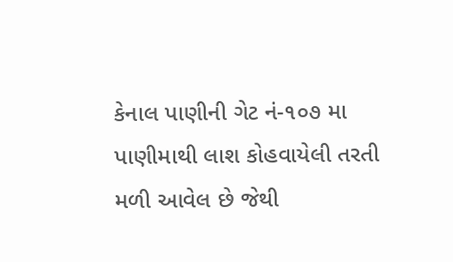કેનાલ પાણીની ગેટ નં-૧૦૭ મા પાણીમાથી લાશ કોહવાયેલી તરતી મળી આવેલ છે જેથી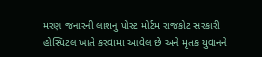મરણ જનારની લાશનુ પોસ્ટ મોર્ટમ રાજકોટ સરકારી હોસ્પિટલ ખાતે કરવામા આવેલ છે અને મૃતક યુવાનને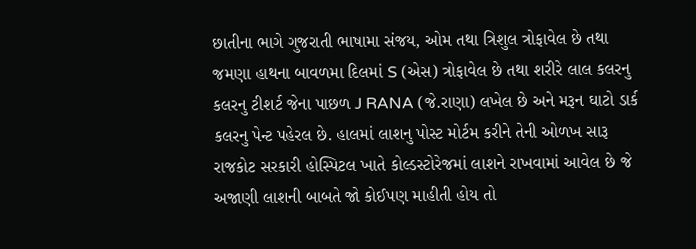છાતીના ભાગે ગુજરાતી ભાષામા સંજય, ઓમ તથા ત્રિશુલ ત્રોફાવેલ છે તથા જમણા હાથના બાવળમા દિલમાં S (એસ) ત્રોફાવેલ છે તથા શરીરે લાલ કલરનુ કલરનુ ટીશર્ટ જેના પાછળ J RANA (જે.રાણા) લખેલ છે અને મરૂન ઘાટો ડાર્ક કલરનુ પેન્ટ પહેરલ છે. હાલમાં લાશનુ પોસ્ટ મોર્ટમ કરીને તેની ઓળખ સારૂ રાજકોટ સરકારી હોસ્પિટલ ખાતે કોલ્ડસ્ટોરેજમાં લાશને રાખવામાં આવેલ છે જે અજાણી લાશની બાબતે જો કોઈપણ માહીતી હોય તો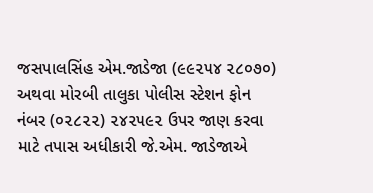જસપાલસિંહ એમ.જાડેજા (૯૯૨૫૪ ૨૮૦૭૦) અથવા મોરબી તાલુકા પોલીસ સ્ટેશન ફોન નંબર (૦૨૮૨૨) ૨૪૨૫૯૨ ઉપર જાણ કરવા માટે તપાસ અધીકારી જે.એમ. જાડેજાએ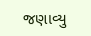જણાવ્યુ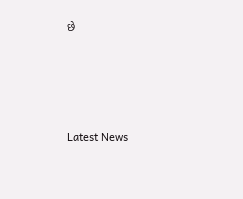છે




Latest News